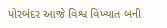પોરબંદર આજે વિશ્વ વિખ્યાત બની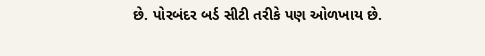છે. પોરબંદર બર્ડ સીટી તરીકે પણ ઓળખાય છે.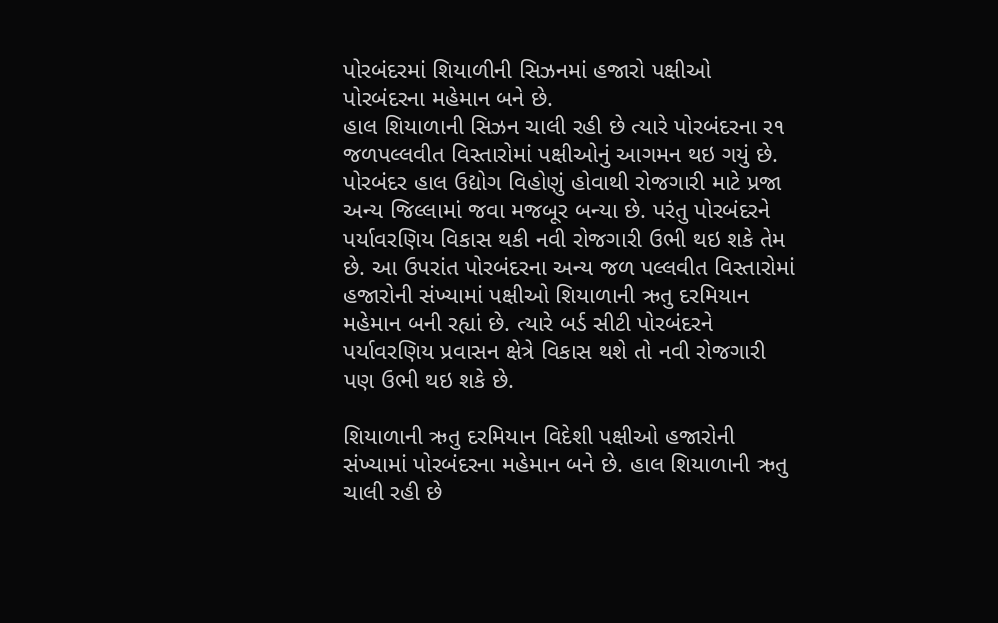પોરબંદરમાં શિયાળીની સિઝનમાં હજારો પક્ષીઓ પોરબંદરના મહેમાન બને છે.
હાલ શિયાળાની સિઝન ચાલી રહી છે ત્યારે પોરબંદરના ર૧ જળપલ્લવીત વિસ્તારોમાં પક્ષીઓનું આગમન થઇ ગયું છે. પોરબંદર હાલ ઉદ્યોગ વિહોણું હોવાથી રોજગારી માટે પ્રજા અન્ય જિલ્લામાં જવા મજબૂર બન્યા છે. પરંતુ પોરબંદરને પર્યાવરણિય વિકાસ થકી નવી રોજગારી ઉભી થઇ શકે તેમ છે. આ ઉપરાંત પોરબંદરના અન્ય જળ પલ્લવીત વિસ્તારોમાં હજારોની સંખ્યામાં પક્ષીઓ શિયાળાની ઋતુ દરમિયાન મહેમાન બની રહ્યાં છે. ત્યારે બર્ડ સીટી પોરબંદરને પર્યાવરણિય પ્રવાસન ક્ષેત્રે વિકાસ થશે તો નવી રોજગારી પણ ઉભી થઇ શકે છે.

શિયાળાની ઋતુ દરમિયાન વિદેશી પક્ષીઓ હજારોની સંખ્યામાં પોરબંદરના મહેમાન બને છે. હાલ શિયાળાની ઋતુ ચાલી રહી છે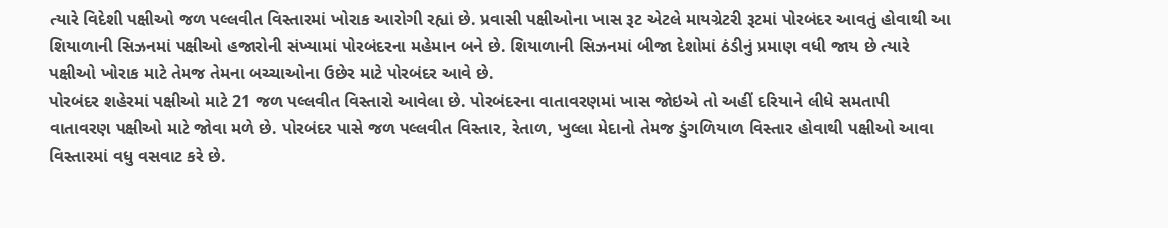ત્યારે વિદેશી પક્ષીઓ જળ પલ્લવીત વિસ્તારમાં ખોરાક આરોગી રહ્યાં છે. પ્રવાસી પક્ષીઓના ખાસ રૂટ એટલે માયગ્રેટરી રૂટમાં પોરબંદર આવતું હોવાથી આ શિયાળાની સિઝનમાં પક્ષીઓ હજારોની સંખ્યામાં પોરબંદરના મહેમાન બને છે. શિયાળાની સિઝનમાં બીજા દેશોમાં ઠંડીનું પ્રમાણ વધી જાય છે ત્યારે પક્ષીઓ ખોરાક માટે તેમજ તેમના બચ્ચાઓના ઉછેર માટે પોરબંદર આવે છે.
પોરબંદર શહેરમાં પક્ષીઓ માટે 21 જળ પલ્લવીત વિસ્તારો આવેલા છે. પોરબંદરના વાતાવરણમાં ખાસ જોઇએ તો અહીં દરિયાને લીધે સમતાપી વાતાવરણ પક્ષીઓ માટે જોવા મળે છે. પોરબંદર પાસે જળ પલ્લવીત વિસ્તાર, રેતાળ, ખુલ્લા મેદાનો તેમજ ડુંગળિયાળ વિસ્તાર હોવાથી પક્ષીઓ આવા વિસ્તારમાં વધુ વસવાટ કરે છે.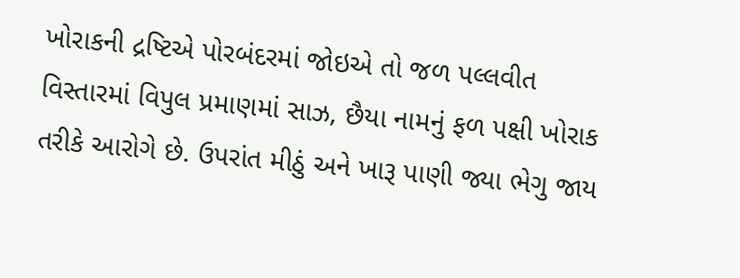ખોરાકની દ્રષ્ટિએ પોરબંદરમાં જોઇએ તો જળ પલ્લવીત વિસ્તારમાં વિપુલ પ્રમાણમાં સાઝ, છૈયા નામનું ફળ પક્ષી ખોરાક તરીકે આરોગે છે. ઉપરાંત મીઠું અને ખારૂ પાણી જ્યા ભેગુ જાય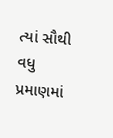ત્યાં સૌથી વધુ પ્રમાણમાં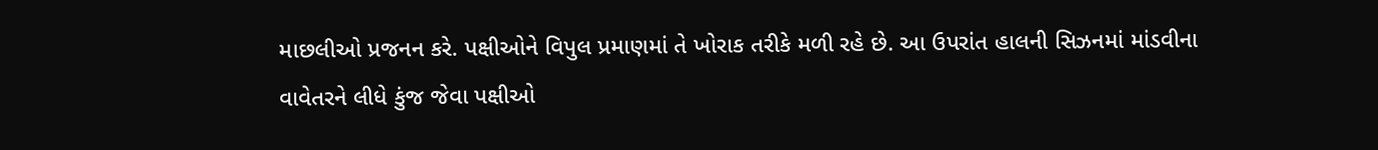માછલીઓ પ્રજનન કરે. પક્ષીઓને વિપુલ પ્રમાણમાં તે ખોરાક તરીકે મળી રહે છે. આ ઉપરાંત હાલની સિઝનમાં માંડવીના વાવેતરને લીધે કુંજ જેવા પક્ષીઓ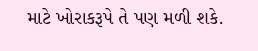માટે ખોરાકરૂપે તે પણ મળી શકે.